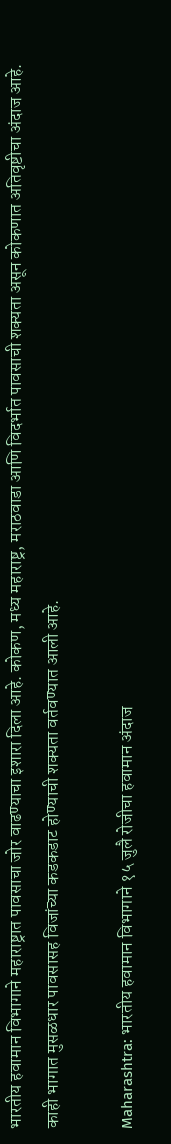भारतीय हवामान विभागाने महाराष्ट्रात पावसाचा जोर वाढण्याचा इशारा दिला आहे. कोकण, मध्य महाराष्ट्र, मराठवाडा आणि विदर्भात पावसाची शक्यता असून कोकणात अतिवृष्टीचा अंदाज आहे. काही भागात मुसळधार पावसासह विजांच्या कडकडाट होण्याची शक्यता वर्तवण्यात आली आहे.

Maharashtra: भारतीय हवामान विभागाने १५ जुलै रोजीचा हवामान अंदाज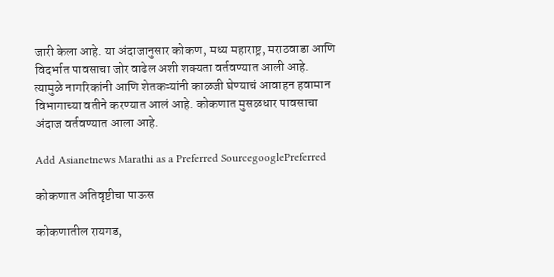जारी केला आहे. या अंदाजानुसार कोकण, मध्य महाराष्ट्र, मराठवाडा आणि विदर्भात पावसाचा जोर वाढेल अशी शक्यता वर्तवण्यात आली आहे. त्यामुळे नागरिकांनी आणि शेतकऱ्यांनी काळजी घेण्याचं आवाहन हवामान विभागाच्या वतीने करण्यात आलं आहे. कोकणात मुसळधार पावसाचा अंदाज वर्तवण्यात आला आहे.

Add Asianetnews Marathi as a Preferred SourcegooglePreferred

कोकणात अतिवृष्टीचा पाऊस

कोकणातील रायगड,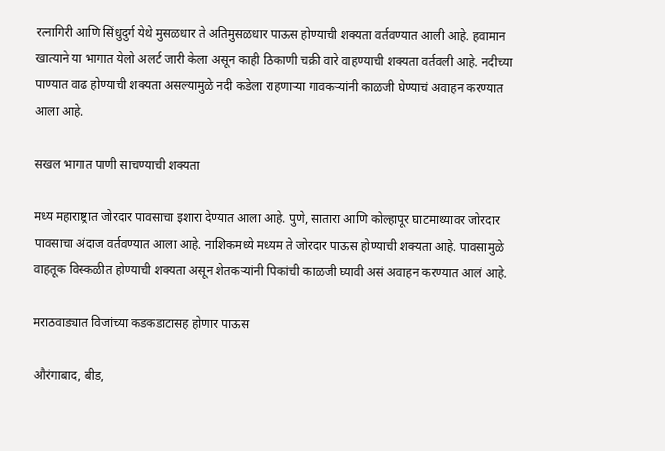रत्नागिरी आणि सिंधुदुर्ग येथे मुसळधार ते अतिमुसळधार पाऊस होण्याची शक्यता वर्तवण्यात आली आहे. हवामान खात्याने या भागात येलो अलर्ट जारी केला असून काही ठिकाणी चक्री वारे वाहण्याची शक्यता वर्तवली आहे. नदीच्या पाण्यात वाढ होण्याची शक्यता असल्यामुळे नदी कडेला राहणाऱ्या गावकऱ्यांनी काळजी घेण्याचं अवाहन करण्यात आला आहे.

सखल भागात पाणी साचण्याची शक्यता

मध्य महाराष्ट्रात जोरदार पावसाचा इशारा देण्यात आला आहे. पुणे, सातारा आणि कोल्हापूर घाटमाथ्यावर जोरदार पावसाचा अंदाज वर्तवण्यात आला आहे. नाशिकमध्ये मध्यम ते जोरदार पाऊस होण्याची शक्यता आहे. पावसामुळे वाहतूक विस्कळीत होण्याची शक्यता असून शेतकऱ्यांनी पिकांची काळजी घ्यावी असं अवाहन करण्यात आलं आहे.

मराठवाड्यात विजांच्या कडकडाटासह होणार पाऊस

औरंगाबाद, बीड,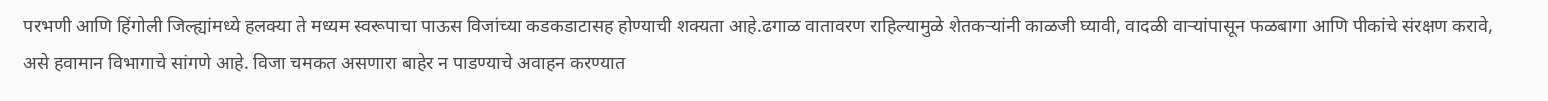परभणी आणि हिंगोली जिल्ह्यांमध्ये हलक्या ते मध्यम स्वरूपाचा पाऊस विजांच्या कडकडाटासह होण्याची शक्यता आहे.ढगाळ वातावरण राहिल्यामुळे शेतकऱ्यांनी काळजी घ्यावी, वादळी वाऱ्यांपासून फळबागा आणि पीकांचे संरक्षण करावे, असे हवामान विभागाचे सांगणे आहे. विजा चमकत असणारा बाहेर न पाडण्याचे अवाहन करण्यात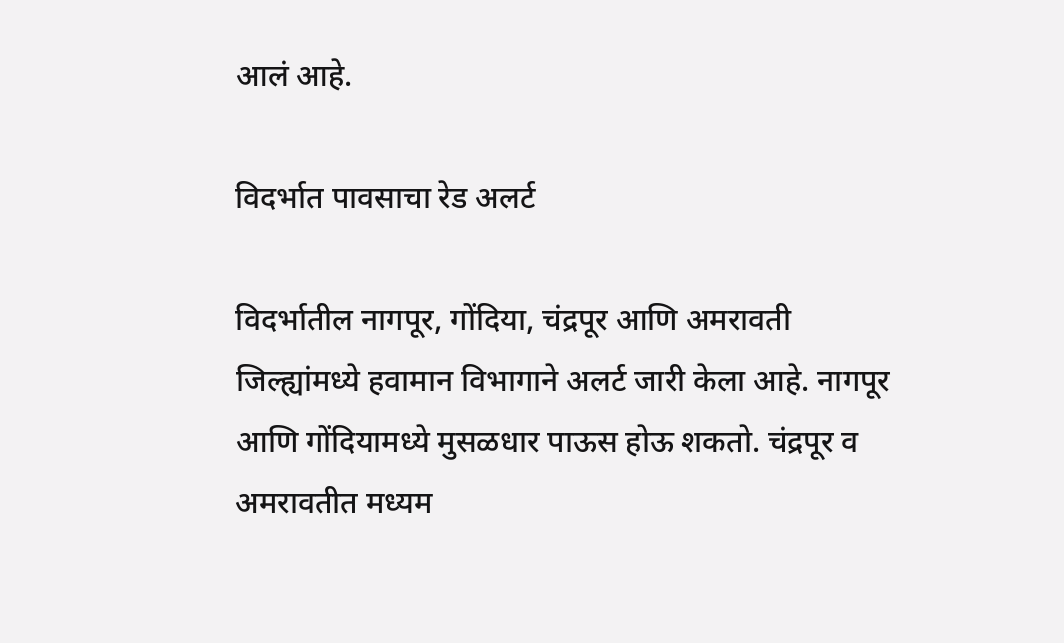आलं आहे.

विदर्भात पावसाचा रेड अलर्ट

विदर्भातील नागपूर, गोंदिया, चंद्रपूर आणि अमरावती जिल्ह्यांमध्ये हवामान विभागाने अलर्ट जारी केला आहे. नागपूर आणि गोंदियामध्ये मुसळधार पाऊस होऊ शकतो. चंद्रपूर व अमरावतीत मध्यम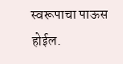स्वरूपाचा पाऊस होईल.